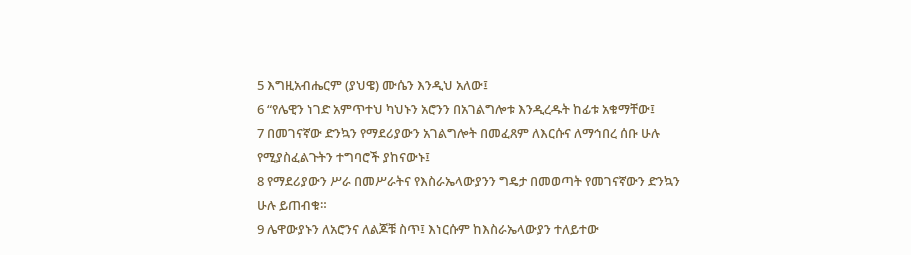5 እግዚአብሔርም (ያህዌ) ሙሴን እንዲህ አለው፤
6 “የሌዊን ነገድ አምጥተህ ካህኑን አሮንን በአገልግሎቱ እንዲረዱት ከፊቱ አቁማቸው፤
7 በመገናኛው ድንኳን የማደሪያውን አገልግሎት በመፈጸም ለእርሱና ለማኅበረ ሰቡ ሁሉ የሚያስፈልጉትን ተግባሮች ያከናውኑ፤
8 የማደሪያውን ሥራ በመሥራትና የእስራኤላውያንን ግዴታ በመወጣት የመገናኛውን ድንኳን ሁሉ ይጠብቁ።
9 ሌዋውያኑን ለአሮንና ለልጆቹ ስጥ፤ እነርሱም ከእስራኤላውያን ተለይተው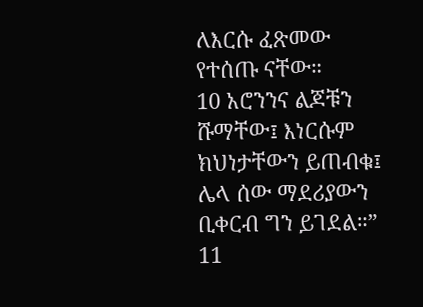ለእርሱ ፈጽመው የተሰጡ ናቸው።
10 አሮንንና ልጆቹን ሹማቸው፤ እነርሱም ክህነታቸውን ይጠብቁ፤ ሌላ ሰው ማደሪያውን ቢቀርብ ግን ይገደል።”
11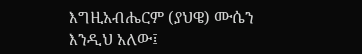እግዚአብሔርም (ያህዌ) ሙሴን እንዲህ አለው፤